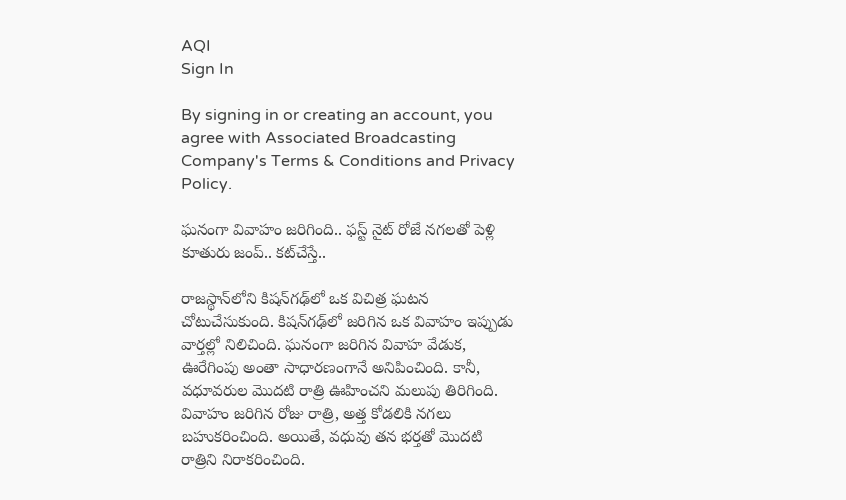AQI
Sign In

By signing in or creating an account, you agree with Associated Broadcasting Company's Terms & Conditions and Privacy Policy.

ఘనంగా వివాహం జరిగింది.. ఫస్ట్ నైట్ రోజే నగలతో పెళ్లి కూతురు జంప్.. కట్‌చేస్తే..

రాజస్థాన్‌లోని కిషన్‌గఢ్‌లో ఒక విచిత్ర ఘటన చోటుచేసుకుంది. కిషన్‌గఢ్‌లో జరిగిన ఒక వివాహం ఇప్పుడు వార్తల్లో నిలిచింది. ఘనంగా జరిగిన వివాహ వేడుక, ఊరేగింపు అంతా సాధారణంగానే అనిపించింది. కానీ, వధూవరుల మొదటి రాత్రి ఊహించని మలుపు తిరిగింది. వివాహం జరిగిన రోజు రాత్రి, అత్త కోడలికి నగలు బహుకరించింది. అయితే, వధువు తన భర్తతో మొదటి రాత్రిని నిరాకరించింది.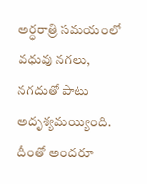అర్ధరాత్రి సమయంలో వధువు నగలు, నగదుతో పాటు అదృశ్యమయ్యింది. దీంతో అందరూ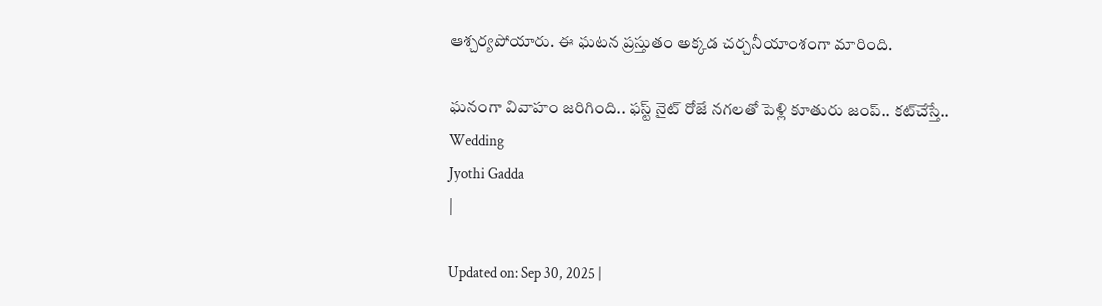ఆశ్చర్యపోయారు. ఈ ఘటన ప్రస్తుతం అక్కడ చర్చనీయాంశంగా మారింది.

ఘనంగా వివాహం జరిగింది.. ఫస్ట్ నైట్ రోజే నగలతో పెళ్లి కూతురు జంప్.. కట్‌చేస్తే..
Wedding
Jyothi Gadda
|

Updated on: Sep 30, 2025 |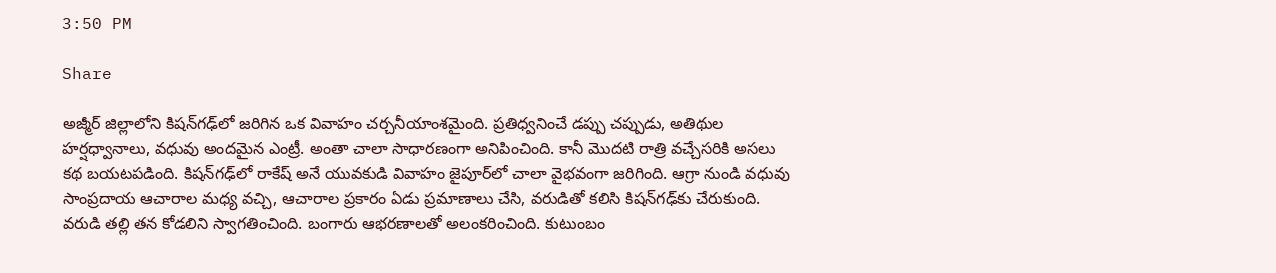3:50 PM

Share

అజ్మీర్ జిల్లాలోని కిషన్‌గఢ్‌లో జరిగిన ఒక వివాహం చర్చనీయాంశమైంది. ప్రతిధ్వనించే డప్పు చప్పుడు, అతిథుల హర్షధ్వానాలు, వధువు అందమైన ఎంట్రీ. అంతా చాలా సాధారణంగా అనిపించింది. కానీ మొదటి రాత్రి వచ్చేసరికి అసలు కథ బయటపడింది. కిషన్‌గఢ్‌లో రాకేష్ అనే యువకుడి వివాహం జైపూర్‌లో చాలా వైభవంగా జరిగింది. ఆగ్రా నుండి వధువు సాంప్రదాయ ఆచారాల మధ్య వచ్చి, ఆచారాల ప్రకారం ఏడు ప్రమాణాలు చేసి, వరుడితో కలిసి కిషన్‌గఢ్‌కు చేరుకుంది. వరుడి తల్లి తన కోడలిని స్వాగతించింది. బంగారు ఆభరణాలతో అలంకరించింది. కుటుంబం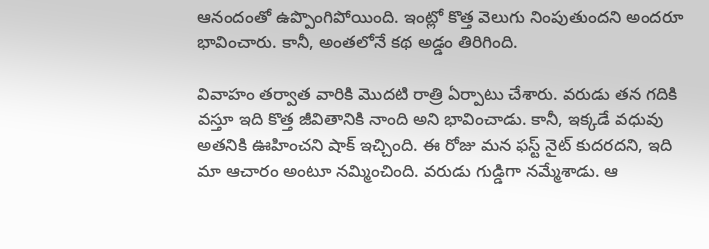ఆనందంతో ఉప్పొంగిపోయింది. ఇంట్లో కొత్త వెలుగు నింపుతుందని అందరూ భావించారు. కానీ, అంతలోనే కథ అడ్డం తిరిగింది.

వివాహం తర్వాత వారికి మొదటి రాత్రి ఏర్పాటు చేశారు. వరుడు తన గదికి వస్తూ ఇది కొత్త జీవితానికి నాంది అని భావించాడు. కానీ, ఇక్కడే వధువు అతనికి ఊహించని షాక్‌ ఇచ్చింది. ఈ రోజు మన ఫస్ట్‌ నైట్‌ కుదరదని, ఇది మా ఆచారం అంటూ నమ్మించింది. వరుడు గుడ్డిగా నమ్మేశాడు. ఆ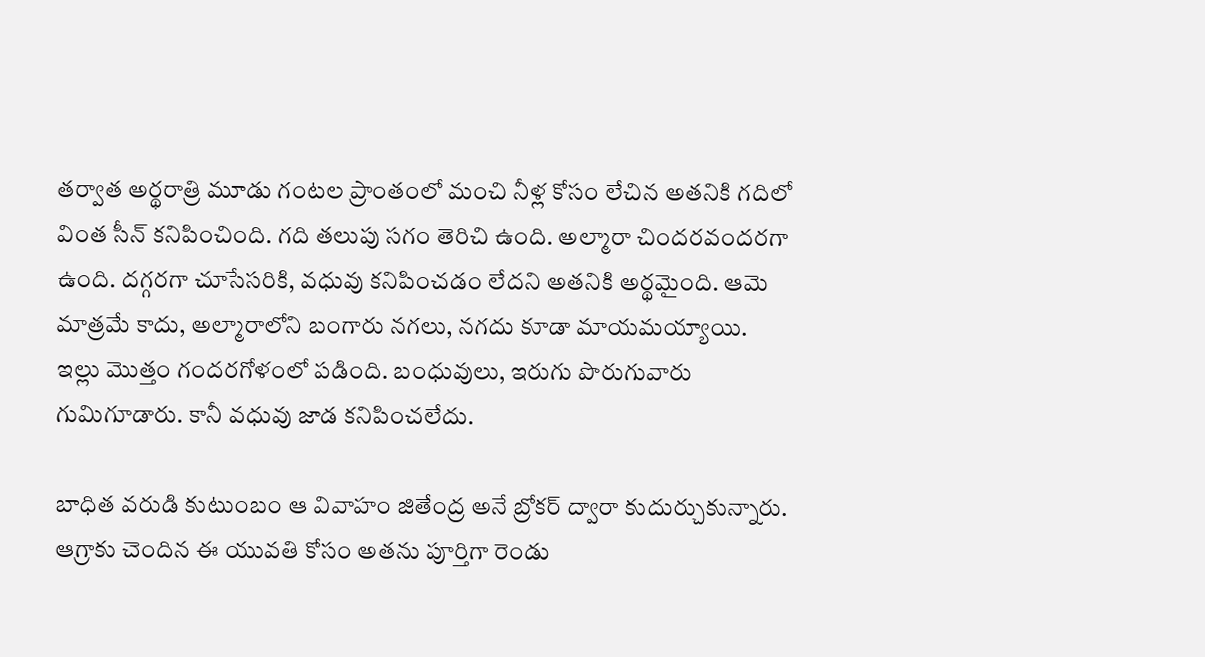తర్వాత అర్థరాత్రి మూడు గంటల ప్రాంతంలో మంచి నీళ్ల కోసం లేచిన అతనికి గదిలో వింత సీన్‌ కనిపించింది. గది తలుపు సగం తెరిచి ఉంది. అల్మారా చిందరవందరగా ఉంది. దగ్గరగా చూసేసరికి, వధువు కనిపించడం లేదని అతనికి అర్థమైంది. ఆమె మాత్రమే కాదు, అల్మారాలోని బంగారు నగలు, నగదు కూడా మాయమయ్యాయి. ఇల్లు మొత్తం గందరగోళంలో పడింది. బంధువులు, ఇరుగు పొరుగువారు గుమిగూడారు. కానీ వధువు జాడ కనిపించలేదు.

బాధిత వరుడి కుటుంబం ఆ వివాహం జితేంద్ర అనే బ్రోకర్ ద్వారా కుదుర్చుకున్నారు. ఆగ్రాకు చెందిన ఈ యువతి కోసం అతను పూర్తిగా రెండు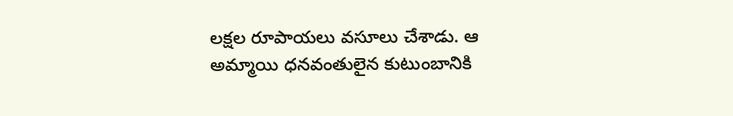లక్షల రూపాయలు వసూలు చేశాడు. ఆ అమ్మాయి ధనవంతులైన కుటుంబానికి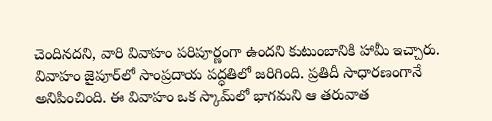చెందినదని, వారి వివాహం పరిపూర్ణంగా ఉందని కుటుంబానికి హామీ ఇచ్చారు. వివాహం జైపూర్‌లో సాంప్రదాయ పద్ధతిలో జరిగింది. ప్రతిదీ సాధారణంగానే అనిపించింది. ఈ వివాహం ఒక స్కామ్‌లో భాగమని ఆ తరువాత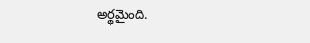అర్థమైంది.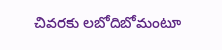చివరకు లబోదిబోమంటూ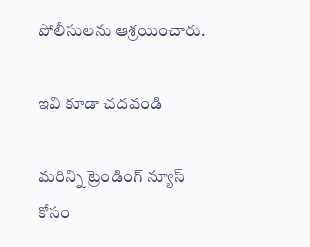పోలీసులను ఆశ్రయించారు.

ఇవి కూడా చదవండి

మరిన్ని ట్రెండింగ్ న్యూస్ కోసం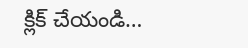క్లిక్ చేయండి…